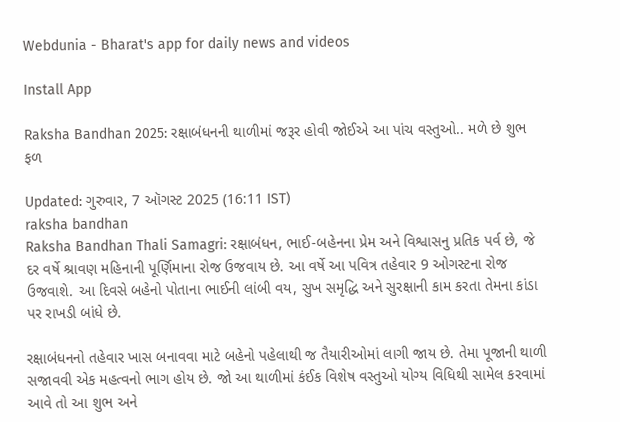Webdunia - Bharat's app for daily news and videos

Install App

Raksha Bandhan 2025: રક્ષાબંધનની થાળીમાં જરૂર હોવી જોઈએ આ પાંચ વસ્તુઓ.. મળે છે શુભ ફળ

Updated: ગુરુવાર, 7 ઑગસ્ટ 2025 (16:11 IST)
raksha bandhan
Raksha Bandhan Thali Samagri: રક્ષાબંધન, ભાઈ-બહેનના પ્રેમ અને વિશ્વાસનુ પ્રતિક પર્વ છે, જે દર વર્ષે શ્રાવણ મહિનાની પૂર્ણિમાના રોજ ઉજવાય છે. આ વર્ષે આ પવિત્ર તહેવાર 9 ઓગસ્ટના રોજ ઉજવાશે. આ દિવસે બહેનો પોતાના ભાઈની લાંબી વય, સુખ સમૃદ્ધિ અને સુરક્ષાની કામ કરતા તેમના કાંડા પર રાખડી બાંધે છે.

રક્ષાબંધનનો તહેવાર ખાસ બનાવવા માટે બહેનો પહેલાથી જ તૈયારીઓમાં લાગી જાય છે. તેમા પૂજાની થાળી સજાવવી એક મહત્વનો ભાગ હોય છે. જો આ થાળીમાં કંઈક વિશેષ વસ્તુઓ યોગ્ય વિધિથી સામેલ કરવામાં આવે તો આ શુભ અને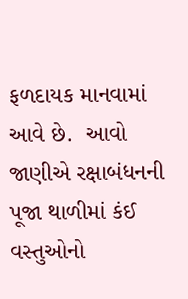ફળદાયક માનવામાં આવે છે.  આવો જાણીએ રક્ષાબંધનની પૂજા થાળીમાં કંઈ વસ્તુઓનો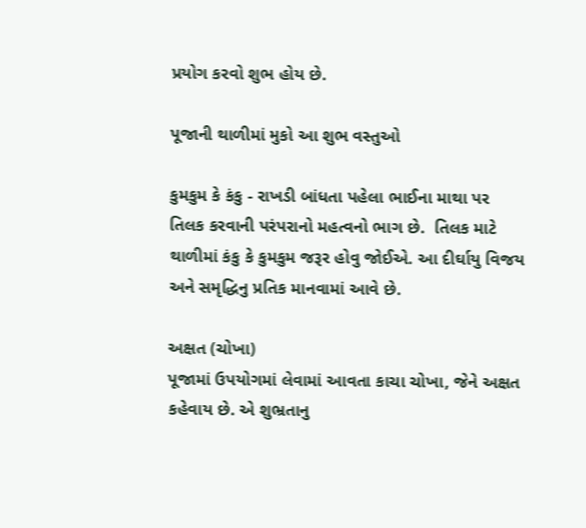પ્રયોગ કરવો શુભ હોય છે.

પૂજાની થાળીમાં મુકો આ શુભ વસ્તુઓ

કુમકુમ કે કંકુ - રાખડી બાંધતા પહેલા ભાઈના માથા પર તિલક કરવાની પરંપરાનો મહત્વનો ભાગ છે.  તિલક માટે થાળીમાં કંકુ કે કુમકુમ જરૂર હોવુ જોઈએ. આ દીર્ઘાયુ વિજય અને સમૃદ્ધિનુ પ્રતિક માનવામાં આવે છે.

અક્ષત (ચોખા)
પૂજામાં ઉપયોગમાં લેવામાં આવતા કાચા ચોખા, જેને અક્ષત કહેવાય છે. એ શુભ્રતાનુ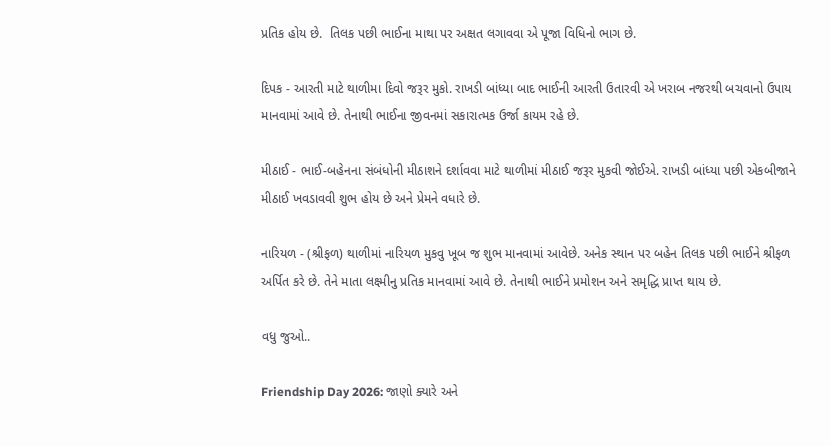પ્રતિક હોય છે.  તિલક પછી ભાઈના માથા પર અક્ષત લગાવવા એ પૂજા વિધિનો ભાગ છે.

દિપક - આરતી માટે થાળીમા દિવો જરૂર મુકો. રાખડી બાંધ્યા બાદ ભાઈની આરતી ઉતારવી એ ખરાબ નજરથી બચવાનો ઉપાય માનવામાં આવે છે. તેનાથી ભાઈના જીવનમાં સકારાત્મક ઉર્જા કાયમ રહે છે.

મીઠાઈ - ભાઈ-બહેનના સંબંધોની મીઠાશને દર્શાવવા માટે થાળીમાં મીઠાઈ જરૂર મુકવી જોઈએ. રાખડી બાંધ્યા પછી એકબીજાને મીઠાઈ ખવડાવવી શુભ હોય છે અને પ્રેમને વધારે છે.

નારિયળ - (શ્રીફળ) થાળીમાં નારિયળ મુકવુ ખૂબ જ શુભ માનવામાં આવેછે. અનેક સ્થાન પર બહેન તિલક પછી ભાઈને શ્રીફળ અર્પિત કરે છે. તેને માતા લક્ષ્મીનુ પ્રતિક માનવામાં આવે છે. તેનાથી ભાઈને પ્રમોશન અને સમૃદ્ધિ પ્રાપ્ત થાય છે.

વધુ જુઓ..

Friendship Day 2026: જાણો ક્યારે અને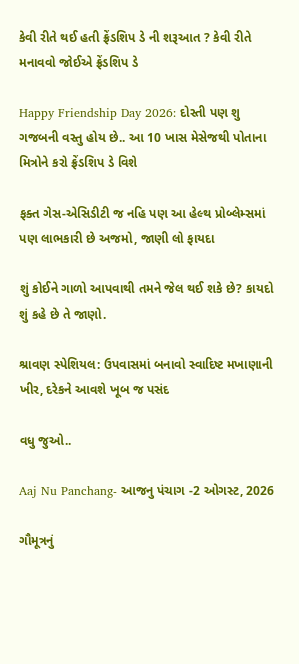કેવી રીતે થઈ હતી ફ્રેંડશિપ ડે ની શરૂઆત ? કેવી રીતે મનાવવો જોઈએ ફ્રેંડશિપ ડે

Happy Friendship Day 2026: દોસ્તી પણ શુ ગજબની વસ્તુ હોય છે.. આ 10 ખાસ મેસેજથી પોતાના મિત્રોને કરો ફ્રેંડશિપ ડે વિશે

ફક્ત ગેસ-એસિડીટી જ નહિ પણ આ હેલ્થ પ્રોબ્લેમ્સમાં પણ લાભકારી છે અજમો, જાણી લો ફાયદા

શું કોઈને ગાળો આપવાથી તમને જેલ થઈ શકે છે? કાયદો શું કહે છે તે જાણો.

શ્રાવણ સ્પેશિયલ: ઉપવાસમાં બનાવો સ્વાદિષ્ટ મખાણાની ખીર, દરેકને આવશે ખૂબ જ પસંદ

વધુ જુઓ..

Aaj Nu Panchang- આજનુ પંચાગ -2 ઓગસ્ટ, 2026

ગૌમૂત્રનું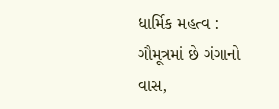ધાર્મિક મહત્વ : ગૌમૂત્રમાં છે ગંગાનો વાસ,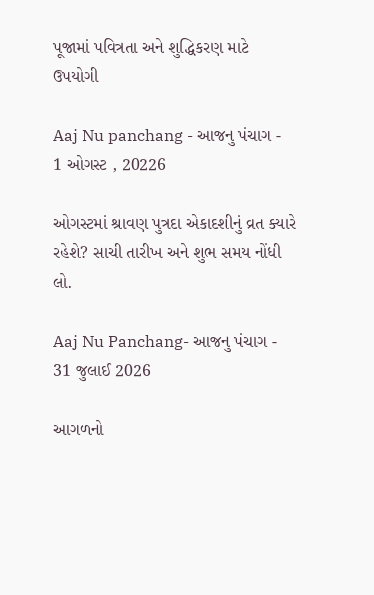પૂજામાં પવિત્રતા અને શુદ્ધિકરણ માટે ઉપયોગી

Aaj Nu panchang - આજનુ પંચાગ - 1 ઓગસ્ટ , 20226

ઓગસ્ટમાં શ્રાવણ પુત્રદા એકાદશીનું વ્રત ક્યારે રહેશે? સાચી તારીખ અને શુભ સમય નોંધી લો.

Aaj Nu Panchang- આજનુ પંચાગ - 31 જુલાઈ 2026

આગળનો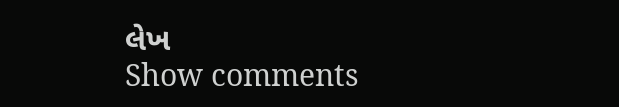લેખ
Show comments